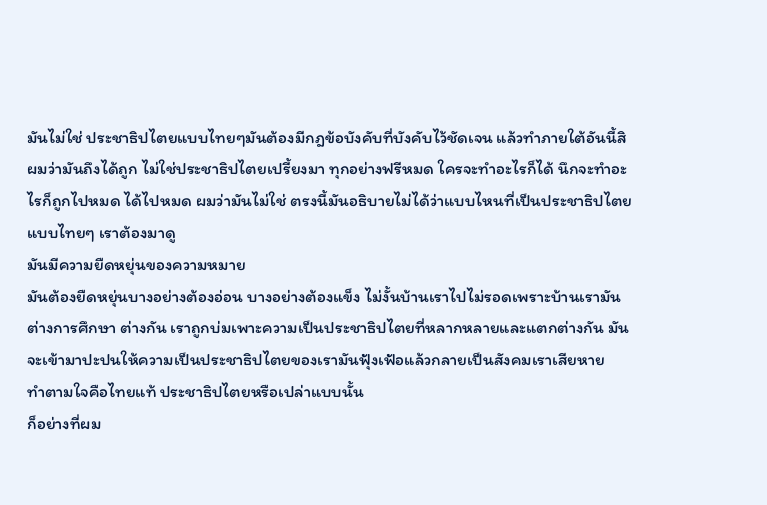มันไม่ใช่ ประชาธิปไตยแบบไทยๆมันต้องมีกฎข้อบังคับที่บังคับไว้ชัดเจน แล้วทำภายใต้อันนี้สิผมว่ามันถึงได้ถูก ไม่ใช่ประชาธิปไตยเปรี้ยงมา ทุกอย่างฟรีหมด ใครจะทำอะไรก็ได้ นึกจะทำอะไรก็ถูกไปหมด ได้ไปหมด ผมว่ามันไม่ใช่ ตรงนี้มันอธิบายไม่ได้ว่าแบบไหนที่เป็นประชาธิปไตยแบบไทยๆ เราต้องมาดู
มันมีความยืดหยุ่นของความหมาย
มันต้องยืดหยุ่นบางอย่างต้องอ่อน บางอย่างต้องแข็ง ไม่งั้นบ้านเราไปไม่รอดเพราะบ้านเรามันต่างการศึกษา ต่างกัน เราถูกบ่มเพาะความเป็นประชาธิปไตยที่หลากหลายและแตกต่างกัน มันจะเข้ามาปะปนให้ความเป็นประชาธิปไตยของเรามันฟุ้งเฟ้อแล้วกลายเป็นสังคมเราเสียหาย
ทำตามใจคือไทยแท้ ประชาธิปไตยหรือเปล่าแบบนั้น
ก็อย่างที่ผม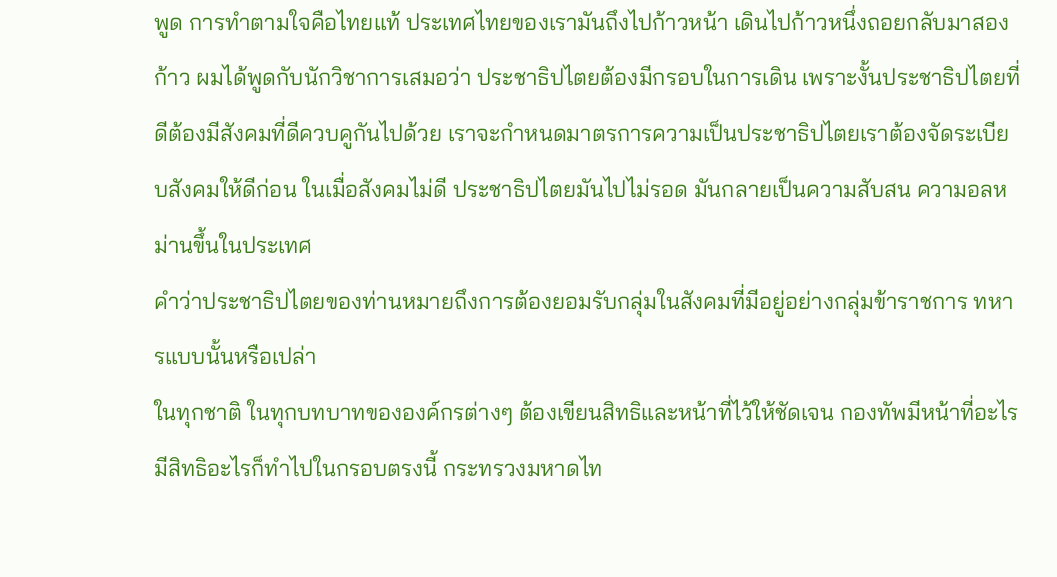พูด การทำตามใจคือไทยแท้ ประเทศไทยของเรามันถึงไปก้าวหน้า เดินไปก้าวหนึ่งถอยกลับมาสองก้าว ผมได้พูดกับนักวิชาการเสมอว่า ประชาธิปไตยต้องมีกรอบในการเดิน เพราะงั้นประชาธิปไตยที่ดีต้องมีสังคมที่ดีควบคูกันไปด้วย เราจะกำหนดมาตรการความเป็นประชาธิปไตยเราต้องจัดระเบียบสังคมให้ดีก่อน ในเมื่อสังคมไม่ดี ประชาธิปไตยมันไปไม่รอด มันกลายเป็นความสับสน ความอลหม่านขึ้นในประเทศ
คำว่าประชาธิปไตยของท่านหมายถึงการต้องยอมรับกลุ่มในสังคมที่มีอยู่อย่างกลุ่มข้าราชการ ทหารแบบนั้นหรือเปล่า
ในทุกชาติ ในทุกบทบาทขององค์กรต่างๆ ต้องเขียนสิทธิและหน้าที่ไว้ให้ชัดเจน กองทัพมีหน้าที่อะไร มีสิทธิอะไรก็ทำไปในกรอบตรงนี้ กระทรวงมหาดไท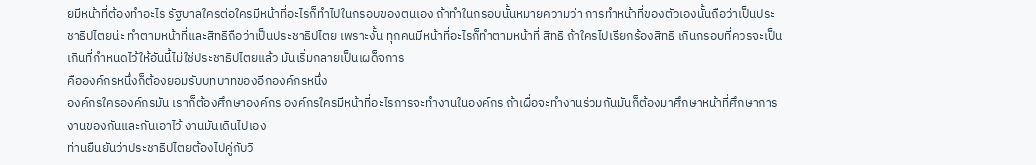ยมีหน้าที่ต้องทำอะไร รัฐบาลใครต่อใครมีหน้าที่อะไรก็ทำไปในกรอบของตนเอง ถ้าทำในกรอบนั้นหมายความว่า การทำหน้าที่ของตัวเองนั้นถือว่าเป็นประชาธิปไตยน่ะ ทำตามหน้าที่และสิทธิถือว่าเป็นประชาธิปไตย เพราะงั้น ทุกคนมีหน้าที่อะไรก็ทำตามหน้าที่ สิทธิ ถ้าใครไปเรียกร้องสิทธิ เกินกรอบที่ควรจะเป็น เกินที่กำหนดไว้ให้อันนี้ไม่ใช่ประชาธิปไตยแล้ว มันเริ่มกลายเป็นเผด็จการ
คือองค์กรหนึ่งก็ต้องยอมรับบทบาทของอีกองค์กรหนึ่ง
องค์กรใครองค์กรมัน เราก็ต้องศึกษาองค์กร องค์กรใครมีหน้าที่อะไรการจะทำงานในองค์กร ถ้าเผื่อจะทำงานร่วมกันมันก็ต้องมาศึกษาหน้าที่ศึกษาการงานของกันและกันเอาไว้ งานมันเดินไปเอง
ท่านยืนยันว่าประชาธิปไตยต้องไปคู่กับวิ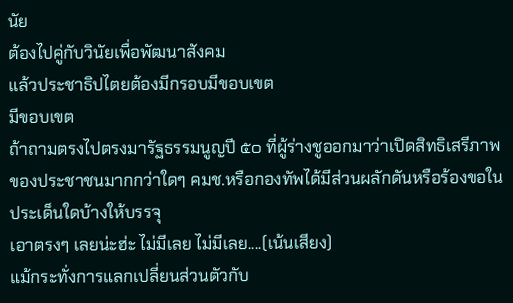นัย
ต้องไปคู่กับวินัยเพื่อพัฒนาสังคม
แล้วประชาธิปไตยต้องมีกรอบมีขอบเขต
มีขอบเขต
ถ้าถามตรงไปตรงมารัฐธรรมนูญปี ๕๐ ที่ผู้ร่างชูออกมาว่าเปิดสิทธิเสรีภาพของประชาชนมากกว่าใดๆ คมช.หรือกองทัพได้มีส่วนผลักดันหรือร้องขอในประเด็นใดบ้างให้บรรจุ
เอาตรงๆ เลยน่ะฮ่ะ ไม่มีเลย ไม่มีเลย....(เน้นเสียง)
แม้กระทั่งการแลกเปลี่ยนส่วนตัวกับ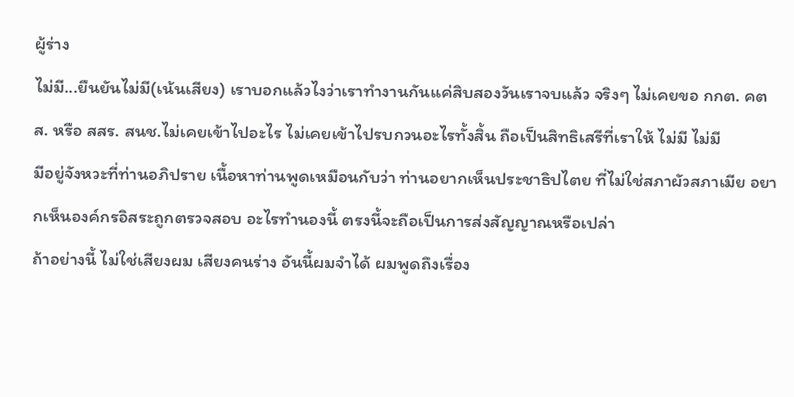ผู้ร่าง
ไม่มี...ยืนยันไม่มี(เน้นเสียง) เราบอกแล้วไงว่าเราทำงานกันแค่สิบสองวันเราจบแล้ว จริงๆ ไม่เคยขอ กกต. คตส. หรือ สสร. สนช.ไม่เคยเข้าไปอะไร ไม่เคยเข้าไปรบกวนอะไรทั้งสิ้น ถือเป็นสิทธิเสรีที่เราให้ ไม่มี ไม่มี
มีอยู่จังหวะที่ท่านอภิปราย เนื้อหาท่านพูดเหมือนกับว่า ท่านอยากเห็นประชาธิปไตย ที่ไม่ใช่สภาผัวสภาเมีย อยากเห็นองค์กรอิสระถูกตรวจสอบ อะไรทำนองนี้ ตรงนี้จะถือเป็นการส่งสัญญาณหรือเปล่า
ถ้าอย่างนี้ ไม่ใช่เสียงผม เสียงคนร่าง อันนี้ผมจำได้ ผมพูดถึงเรื่อง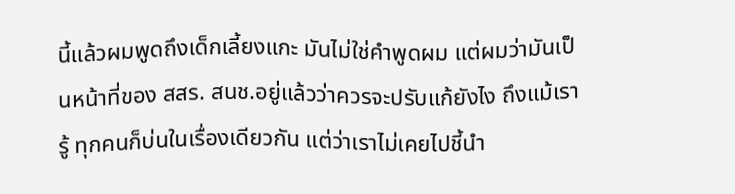นี้แล้วผมพูดถึงเด็กเลี้ยงแกะ มันไม่ใช่คำพูดผม แต่ผมว่ามันเป็นหน้าที่ของ สสร. สนช.อยู่แล้วว่าควรจะปรับแก้ยังไง ถึงแม้เรารู้ ทุกคนก็บ่นในเรื่องเดียวกัน แต่ว่าเราไม่เคยไปชี้นำ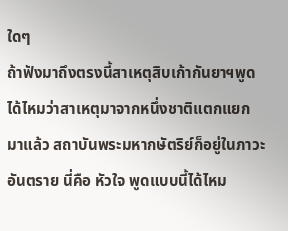ใดๆ
ถ้าฟังมาถึงตรงนี้สาเหตุสิบเก้ากันยาฯพูดได้ไหมว่าสาเหตุมาจากหนึ่งชาติแตกแยก มาแล้ว สถาบันพระมหากษัตริย์ก็อยู่ในภาวะอันตราย นี่คือ หัวใจ พูดแบบนี้ได้ไหม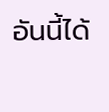อันนี้ได้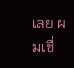เลย ผมเชื่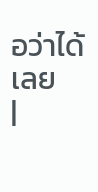อว่าได้เลย
|